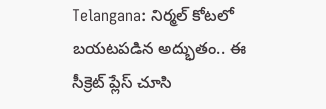Telangana: నిర్మల్ కోటలో బయటపడిన అద్భుతం.. ఈ సీక్రెట్ ప్లేస్ చూసి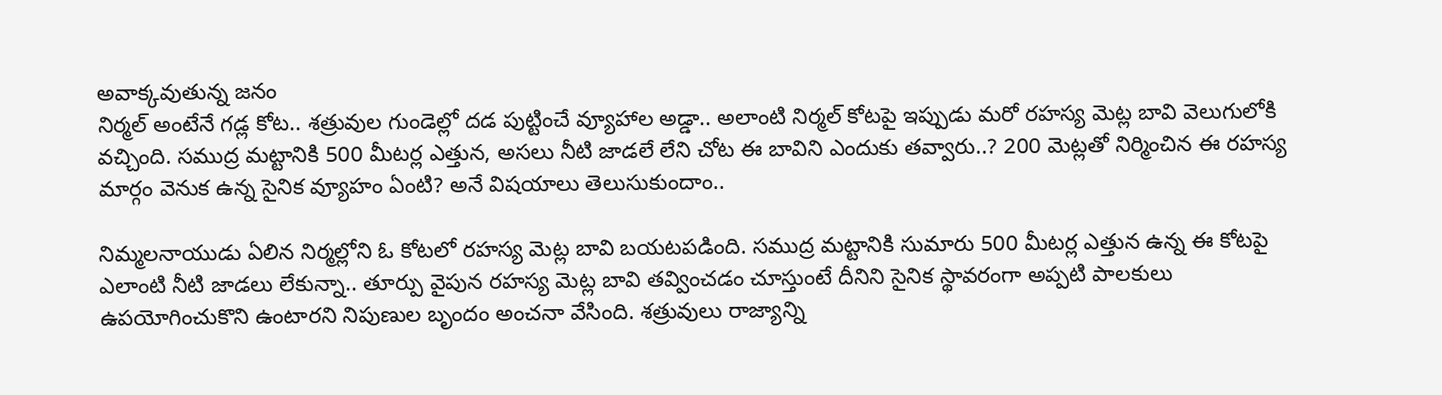అవాక్కవుతున్న జనం
నిర్మల్ అంటేనే గడ్ల కోట.. శత్రువుల గుండెల్లో దడ పుట్టించే వ్యూహాల అడ్డా.. అలాంటి నిర్మల్ కోటపై ఇప్పుడు మరో రహస్య మెట్ల బావి వెలుగులోకి వచ్చింది. సముద్ర మట్టానికి 500 మీటర్ల ఎత్తున, అసలు నీటి జాడలే లేని చోట ఈ బావిని ఎందుకు తవ్వారు..? 200 మెట్లతో నిర్మించిన ఈ రహస్య మార్గం వెనుక ఉన్న సైనిక వ్యూహం ఏంటి? అనే విషయాలు తెలుసుకుందాం..

నిమ్మలనాయుడు ఏలిన నిర్మల్లోని ఓ కోటలో రహస్య మెట్ల బావి బయటపడింది. సముద్ర మట్టానికి సుమారు 500 మీటర్ల ఎత్తున ఉన్న ఈ కోటపై ఎలాంటి నీటి జాడలు లేకున్నా.. తూర్పు వైపున రహస్య మెట్ల బావి తవ్వించడం చూస్తుంటే దీనిని సైనిక స్థావరంగా అప్పటి పాలకులు ఉపయోగించుకొని ఉంటారని నిపుణుల బృందం అంచనా వేసింది. శత్రువులు రాజ్యాన్ని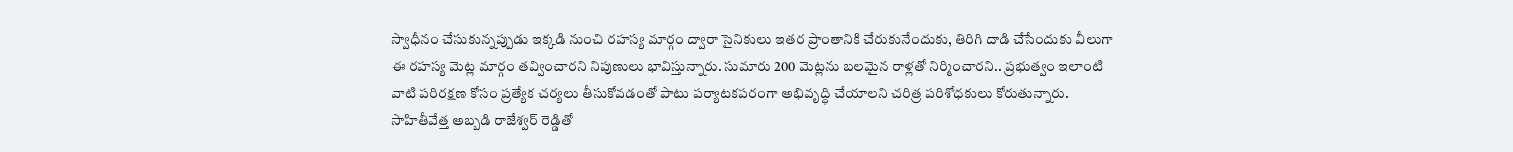స్వాధీనం చేసుకున్నప్పుడు ఇక్కడి నుంచి రహస్య మార్గం ద్వారా సైనికులు ఇతర ప్రాంతానికి చేరుకునేందుకు, తిరిగి దాడి చేసేందుకు వీలుగా ఈ రహస్య మెట్ల మార్గం తవ్వించారని నిపుణులు భావిస్తున్నారు. సుమారు 200 మెట్లను బలమైన రాళ్లతో నిర్మించారని.. ప్రభుత్వం ఇలాంటి వాటి పరిరక్షణ కోసం ప్రత్యేక చర్యలు తీసుకోవడంతో పాటు పర్యాటకపరంగా అభివృద్ధి చేయాలని చరిత్ర పరిశోధకులు కోరుతున్నారు. సాహితీవేత్త అబ్బడి రాజేశ్వర్ రెడ్డితో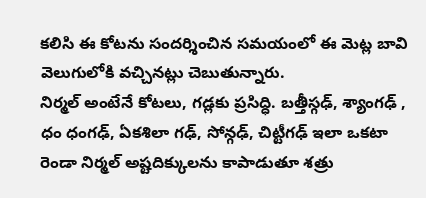కలిసి ఈ కోటను సందర్శించిన సమయంలో ఈ మెట్ల బావి వెలుగులోకి వచ్చినట్లు చెబుతున్నారు.
నిర్మల్ అంటేనే కోటలు, గడ్లకు ప్రసిద్ధి. బత్తీస్గఢ్, శ్యాంగఢ్ , ధం ధంగఢ్, ఏకశిలా గఢ్, సోన్గఢ్, చిట్టీగఢ్ ఇలా ఒకటా రెండా నిర్మల్ అష్టదిక్కులను కాపాడుతూ శత్రు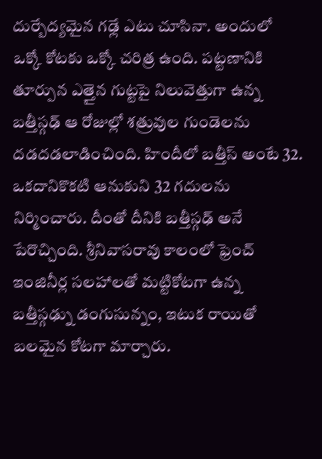దుర్బేద్యమైన గఢ్లే ఎటు చూసినా. అందులో ఒక్కో కోటకు ఒక్కో చరిత్ర ఉంది. పట్టణానికి తూర్పున ఎత్తైన గుట్టపై నిలువెత్తుగా ఉన్న బత్తీస్గఢ్ ఆ రోజుల్లో శత్రువుల గుండెలను దడదడలాడించింది. హిందీలో బత్తీస్ అంటే 32. ఒకదానికొకటి ఆనుకుని 32 గదులను నిర్మించారు. దీంతో దీనికి బత్తీస్గఢ్ అనే పేరొచ్చింది. శ్రీనివాసరావు కాలంలో ఫ్రెంచ్ ఇంజినీర్ల సలహాలతో మట్టికోటగా ఉన్న బత్తీస్గఢ్ను డంగుసున్నం, ఇటుక రాయితో బలమైన కోటగా మార్చారు.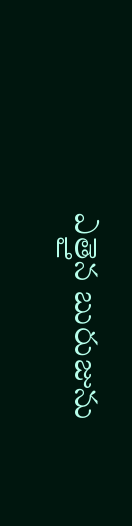ఎత్తైన బురుజును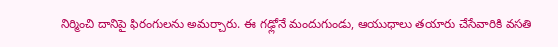నిర్మించి దానిపై ఫిరంగులను అమర్చారు. ఈ గఢ్లోనే మందుగుండు, ఆయుధాలు తయారు చేసేవారికి వసతి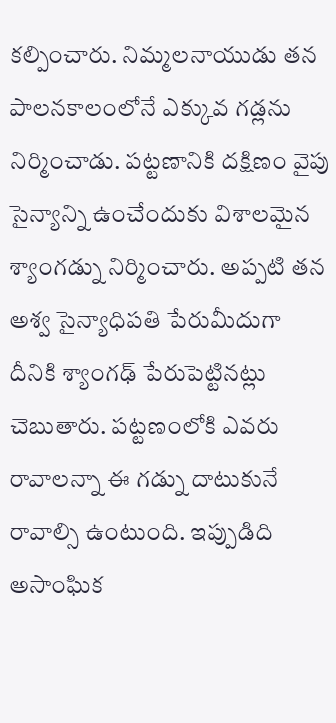కల్పించారు. నిమ్మలనాయుడు తన పాలనకాలంలోనే ఎక్కువ గడ్లను నిర్మించాడు. పట్టణానికి దక్షిణం వైపు సైన్యాన్ని ఉంచేందుకు విశాలమైన శ్యాంగడ్ను నిర్మించారు. అప్పటి తన అశ్వ సైన్యాధిపతి పేరుమీదుగా దీనికి శ్యాంగఢ్ పేరుపెట్టినట్లు చెబుతారు. పట్టణంలోకి ఎవరు రావాలన్నా ఈ గడ్ను దాటుకునే రావాల్సి ఉంటుంది. ఇప్పుడిది అసాంఘిక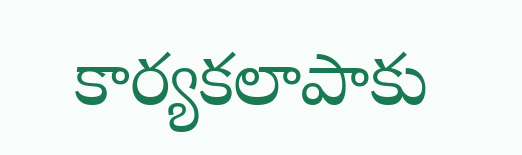కార్యకలాపాకు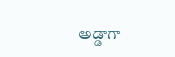అడ్డాగా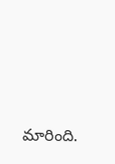మారింది.